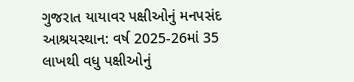ગુજરાત યાયાવર પક્ષીઓનું મનપસંદ આશ્રયસ્થાન: વર્ષ 2025-26માં 35 લાખથી વધુ પક્ષીઓનું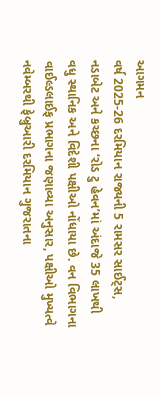આગમન
વર્ષ 2025-26 દરમિયાન રાજ્યની 5 રામસર સાઈટ્સ, નડાબેટ અને કચ્છના ‘રોડ ટુ હેવન’માં અંદાજે 35 લાખથી વધુ સ્થાનિક અને વિદેશી પક્ષીઓ નોંધાયા છે. વન વિભાગના વાઈલ્ડલાઈફ પ્રભાગના જણાવ્યા અનુસાર, પક્ષીઓ મુખ્યત્વે નવેમ્બરથી ફેબ્રુઆરી દરમિયાન ગુજરાતના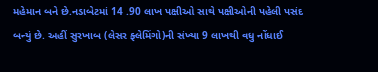મહેમાન બને છે.નડાબેટમાં 14 .90 લાખ પક્ષીઓ સાથે પક્ષીઓની પહેલી પસંદ બન્યું છે. અહીં સુરખાબ (લેસર ફ્લેમિંગો)ની સંખ્યા 9 લાખથી વધુ નોંધાઈ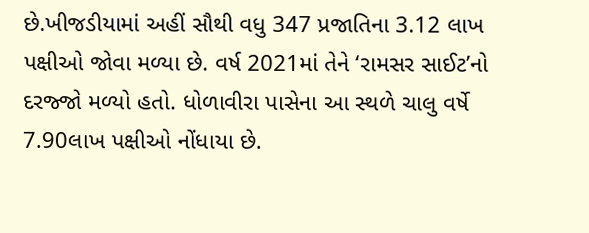છે.ખીજડીયામાં અહીં સૌથી વધુ 347 પ્રજાતિના 3.12 લાખ પક્ષીઓ જોવા મળ્યા છે. વર્ષ 2021માં તેને ‘રામસર સાઈટ’નો દરજ્જો મળ્યો હતો. ધોળાવીરા પાસેના આ સ્થળે ચાલુ વર્ષે 7.90લાખ પક્ષીઓ નોંધાયા છે.